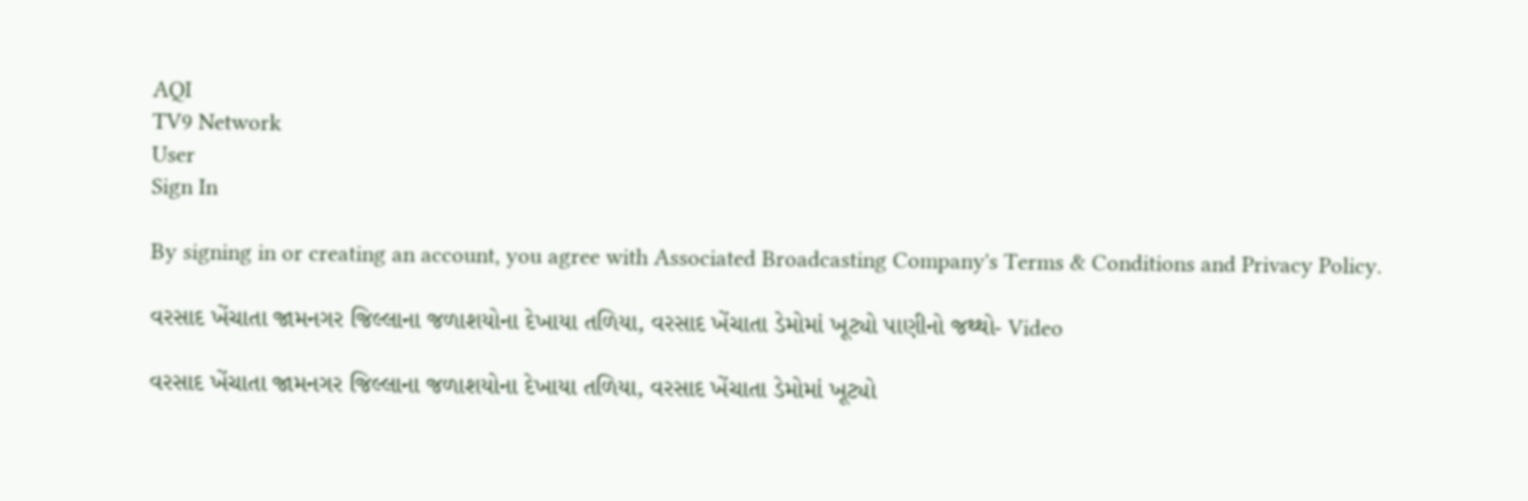AQI
TV9 Network
User
Sign In

By signing in or creating an account, you agree with Associated Broadcasting Company's Terms & Conditions and Privacy Policy.

વરસાદ ખેંચાતા જામનગર જિલ્લાના જળાશયોના દેખાયા તળિયા, વરસાદ ખેંચાતા ડેમોમાં ખૂટ્યો પાણીનો જથ્થો- Video

વરસાદ ખેંચાતા જામનગર જિલ્લાના જળાશયોના દેખાયા તળિયા, વરસાદ ખેંચાતા ડેમોમાં ખૂટ્યો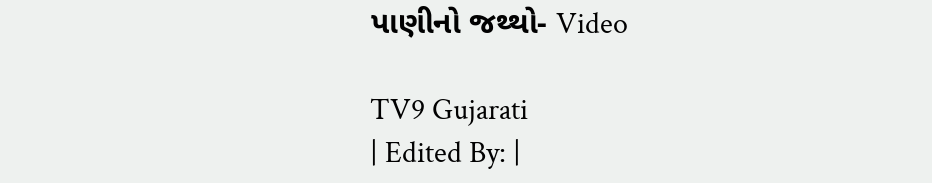પાણીનો જથ્થો- Video

TV9 Gujarati
| Edited By: |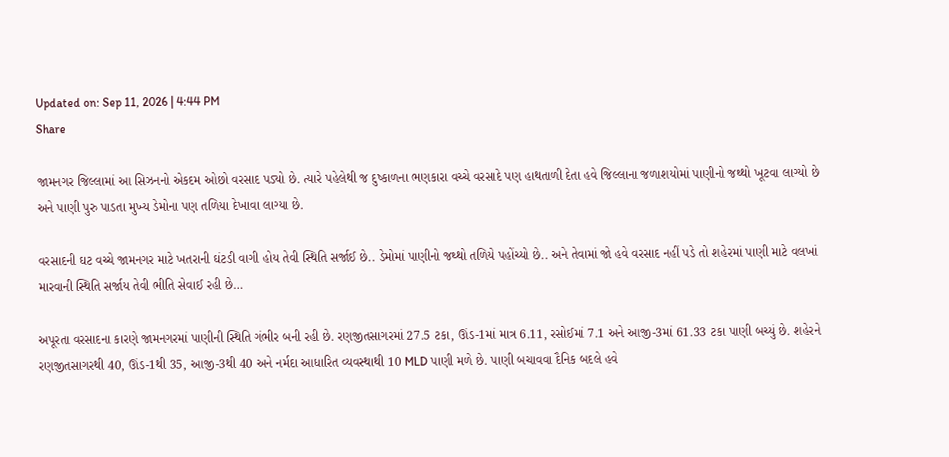Updated on: Sep 11, 2026 | 4:44 PM
Share

જામનગર જિલ્લામાં આ સિઝનનો એકદમ ઓછો વરસાદ પડ્યો છે. ત્યારે પહેલેથી જ દુષ્કાળના ભણકારા વચ્ચે વરસાદે પણ હાથતાળી દેતા હવે જિલ્લાના જળાશયોમાં પાણીનો જથ્થો ખૂટવા લાગ્યો છે અને પાણી પુરુ પાડતા મુખ્ય ડેમોના પણ તળિયા દેખાવા લાગ્યા છે.

વરસાદની ઘટ વચ્ચે જામનગર માટે ખતરાની ઘંટડી વાગી હોય તેવી સ્થિતિ સર્જાઈ છે.. ડેમોમાં પાણીનો જથ્થો તળિયે પહોંચ્યો છે.. અને તેવામાં જો હવે વરસાદ નહીં પડે તો શહેરમાં પાણી માટે વલખાં મારવાની સ્થિતિ સર્જાય તેવી ભીતિ સેવાઈ રહી છે…

અપૂરતા વરસાદના કારણે જામનગરમાં પાણીની સ્થિતિ ગંભીર બની રહી છે. રણજીતસાગરમાં 27.5 ટકા, ઊંડ-1માં માત્ર 6.11, રસોઈમાં 7.1 અને આજી-3માં 61.33 ટકા પાણી બચ્યું છે. શહેરને રણજીતસાગરથી 40, ઊંડ-1થી 35, આજી-3થી 40 અને નર્મદા આધારિત વ્યવસ્થાથી 10 MLD પાણી મળે છે. પાણી બચાવવા દૈનિક બદલે હવે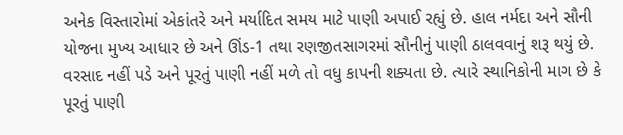અનેક વિસ્તારોમાં એકાંતરે અને મર્યાદિત સમય માટે પાણી અપાઈ રહ્યું છે. હાલ નર્મદા અને સૌની યોજના મુખ્ય આધાર છે અને ઊંડ-1 તથા રણજીતસાગરમાં સૌનીનું પાણી ઠાલવવાનું શરૂ થયું છે. વરસાદ નહીં પડે અને પૂરતું પાણી નહીં મળે તો વધુ કાપની શક્યતા છે. ત્યારે સ્થાનિકોની માગ છે કે પૂરતું પાણી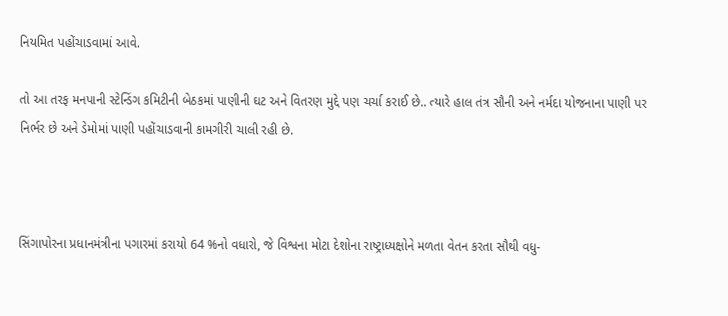નિયમિત પહોંચાડવામાં આવે.

તો આ તરફ મનપાની સ્ટેન્ડિંગ કમિટીની બેઠકમાં પાણીની ઘટ અને વિતરણ મુદ્દે પણ ચર્ચા કરાઈ છે.. ત્યારે હાલ તંત્ર સૌની અને નર્મદા યોજનાના પાણી પર નિર્ભર છે અને ડેમોમાં પાણી પહોંચાડવાની કામગીરી ચાલી રહી છે.



સિંગાપોરના પ્રધાનમંત્રીના પગારમાં કરાયો 64 %નો વધારો, જે વિશ્વના મોટા દેશોના રાષ્ટ્રાધ્યક્ષોને મળતા વેતન કરતા સૌથી વધુ-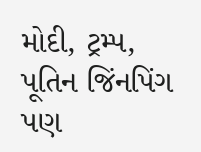મોદી, ટ્રમ્પ, પૂતિન જિંનપિંગ પણ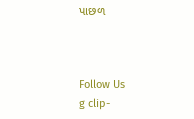પાછળ



Follow Us
g clip-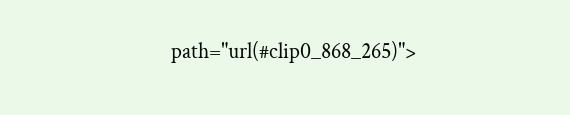path="url(#clip0_868_265)">